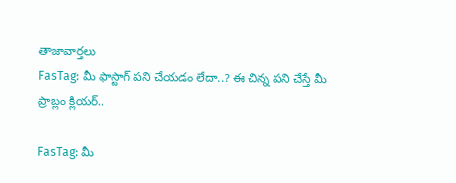తాజావార్తలు
FasTag: మీ ఫాస్టాగ్ పని చేయడం లేదా..? ఈ చిన్న పని చేస్తే మీ ప్రాబ్లం క్లియర్..

FasTag: మీ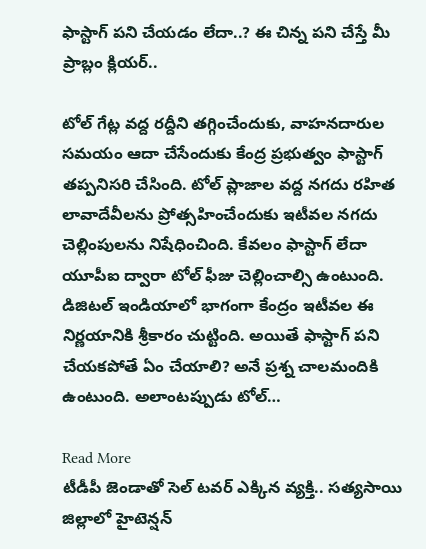ఫాస్టాగ్ పని చేయడం లేదా..? ఈ చిన్న పని చేస్తే మీ ప్రాబ్లం క్లియర్..

టోల్ గేట్ల వద్ద రద్దీని తగ్గించేందుకు, వాహనదారుల సమయం ఆదా చేసేందుకు కేంద్ర ప్రభుత్వం ఫాస్టాగ్ తప్పనిసరి చేసింది. టోల్ ప్లాజాల వద్ద నగదు రహిత లావాదేవీలను ప్రోత్సహించేందుకు ఇటీవల నగదు చెల్లింపులను నిషేధించింది. కేవలం ఫాస్టాగ్ లేదా యూపీఐ ద్వారా టోల్ ఫీజు చెల్లించాల్సి ఉంటుంది. డిజిటల్ ఇండియాలో భాగంగా కేంద్రం ఇటీవల ఈ నిర్ణయానికి శ్రీకారం చుట్టింది. అయితే ఫాస్టాగ్ పని చేయకపోతే ఏం చేయాలి? అనే ప్రశ్న చాలమందికి ఉంటుంది. అలాంటప్పుడు టోల్…

Read More
టీడీపీ జెండాతో సెల్‌ టవర్‌ ఎక్కిన వ్యక్తి.. సత్యసాయి జిల్లాలో హైటెన్షన్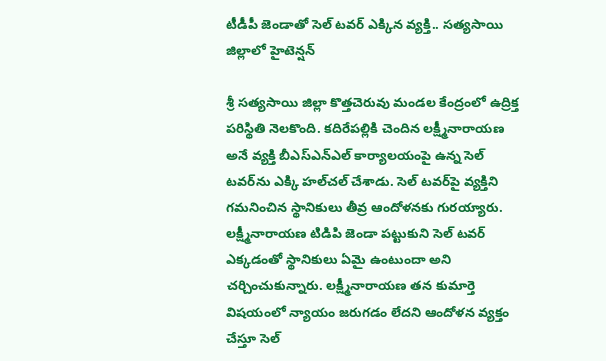టీడీపీ జెండాతో సెల్‌ టవర్‌ ఎక్కిన వ్యక్తి.. సత్యసాయి జిల్లాలో హైటెన్షన్

శ్రీ సత్యసాయి జిల్లా కొత్తచెరువు మండల కేంద్రంలో ఉద్రిక్త పరిస్థితి నెలకొంది. కదిరేపల్లికి చెందిన లక్ష్మీనారాయణ అనే వ్యక్తి బీఎస్‌ఎన్‌ఎల్ కార్యాలయంపై ఉన్న సెల్ టవర్‌ను ఎక్కి హల్‌చల్‌ చేశాడు. సెల్‌ టవర్‌పై వ్యక్తిని గమనించిన స్థానికులు తీవ్ర ఆందోళనకు గురయ్యారు. లక్ష్మీనారాయణ టిడిపి జెండా పట్టుకుని సెల్ టవర్ ఎక్కడంతో స్థానికులు ఏమై ఉంటుందా అని చర్చించుకున్నారు. లక్ష్మీనారాయణ తన కుమార్తె విషయంలో న్యాయం జరుగడం లేదని ఆందోళన వ్యక్తం చేస్తూ సెల్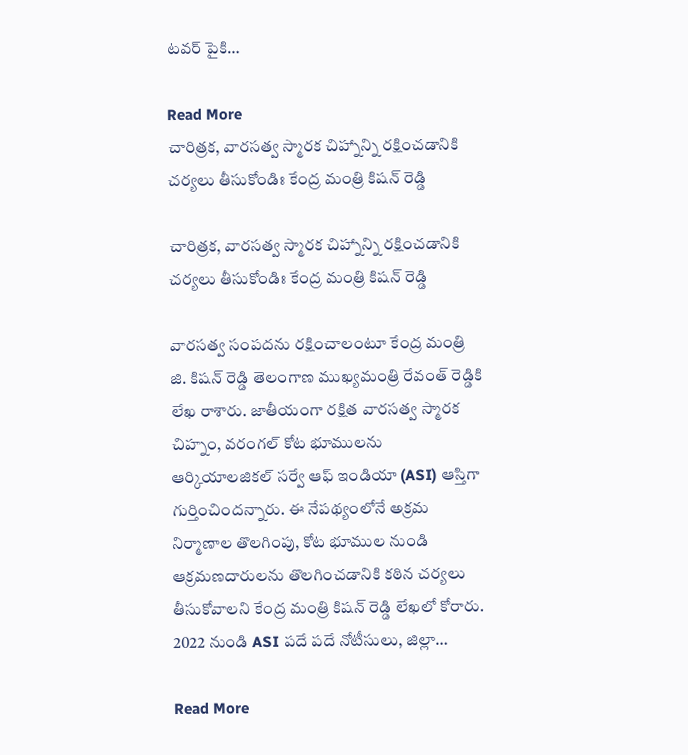టవర్ పైకి…

Read More
చారిత్రక, వారసత్వ స్మారక చిహ్నాన్ని రక్షించడానికి చర్యలు తీసుకోండిః కేంద్ర మంత్రి కిషన్ రెడ్డి

చారిత్రక, వారసత్వ స్మారక చిహ్నాన్ని రక్షించడానికి చర్యలు తీసుకోండిః కేంద్ర మంత్రి కిషన్ రెడ్డి

వారసత్వ సంపదను రక్షించాలంటూ కేంద్ర మంత్రి జి. కిషన్ రెడ్డి తెలంగాణ ముఖ్యమంత్రి రేవంత్ రెడ్డికి లేఖ రాశారు. జాతీయంగా రక్షిత వారసత్వ స్మారక చిహ్నం, వరంగల్ కోట భూములను ఆర్కియాలజికల్ సర్వే ఆఫ్ ఇండియా (ASI) ఆస్తిగా గుర్తించిందన్నారు. ఈ నేపథ్యంలోనే అక్రమ నిర్మాణాల తొలగింపు, కోట భూముల నుండి ఆక్రమణదారులను తొలగించడానికి కఠిన చర్యలు తీసుకోవాలని కేంద్ర మంత్రి కిషన్ రెడ్డి లేఖలో కోరారు. 2022 నుండి ASI పదే పదే నోటీసులు, జిల్లా…

Read More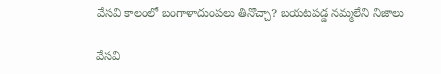వేసవి కాలంలో బంగాళాదుంపలు తినొచ్చా? బయటపడ్డ నమ్మలేని నిజాలు

వేసవి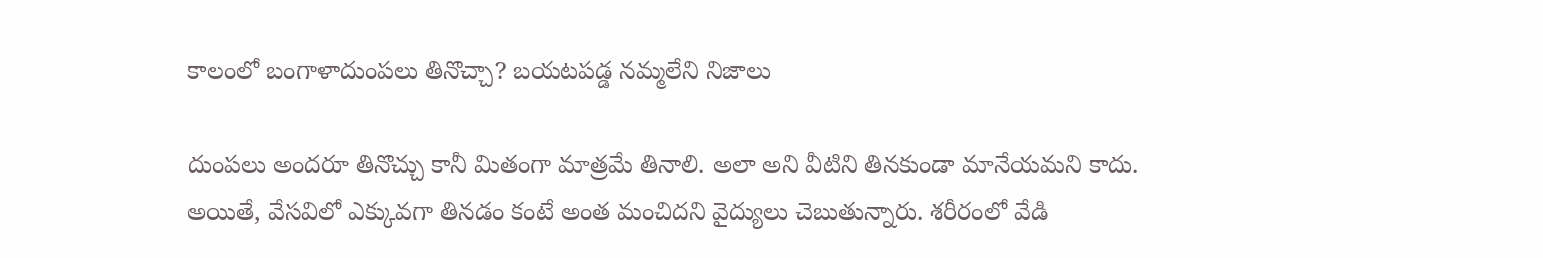కాలంలో బంగాళాదుంపలు తినొచ్చా? బయటపడ్డ నమ్మలేని నిజాలు

దుంపలు అందరూ తినొచ్చు కానీ మితంగా మాత్రమే తినాలి. అలా అని వీటిని తినకుండా మానేయమని కాదు. అయితే, వేసవిలో ఎక్కువగా తినడం కంటే అంత మంచిదని వైద్యులు చెబుతున్నారు. శరీరంలో వేడి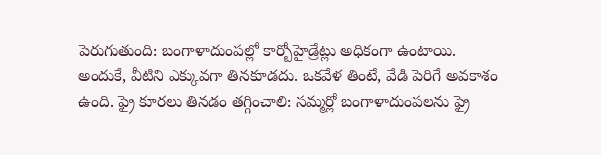పెరుగుతుంది: బంగాళాదుంపల్లో కార్బోహైడ్రేట్లు అధికంగా ఉంటాయి. అందుకే, వీటిని ఎక్కువగా తినకూడదు. ఒకవేళ తింటే, వేడి పెరిగే అవకాశం ఉంది. ఫ్రై కూరలు తినడం తగ్గించాలి: సమ్మర్లో బంగాళాదుంపలను ఫ్రై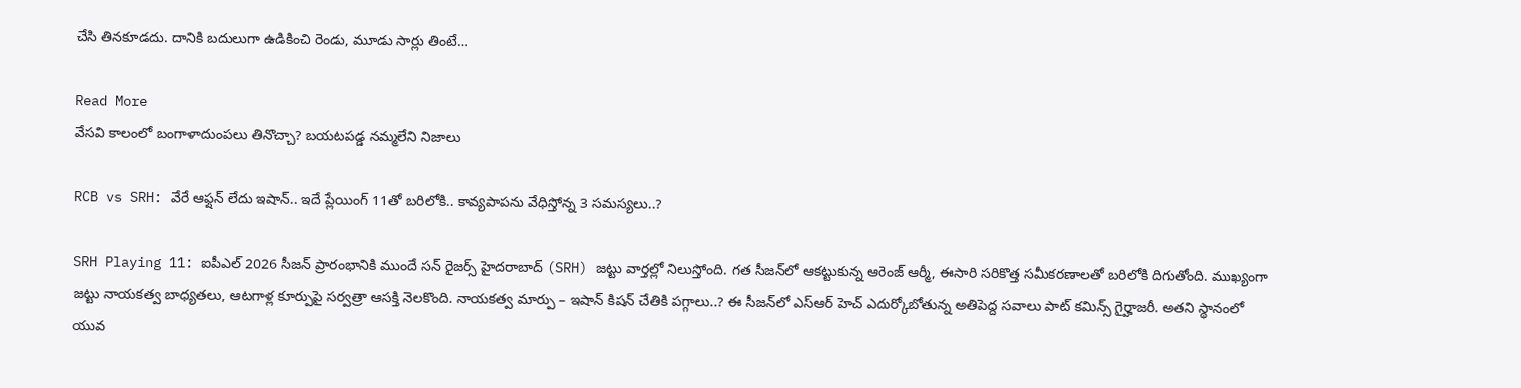చేసి తినకూడదు. దానికి బదులుగా ఉడికించి రెండు, మూడు సార్లు తింటే…

Read More
వేసవి కాలంలో బంగాళాదుంపలు తినొచ్చా? బయటపడ్డ నమ్మలేని నిజాలు

RCB vs SRH: వేరే ఆఫ్షన్ లేదు ఇషాన్.. ఇదే ప్లేయింగ్ 11తో బరిలోకి.. కావ్యపాపను వేధిస్తోన్న 3 సమస్యలు..?

SRH Playing 11: ఐపీఎల్ 2026 సీజన్ ప్రారంభానికి ముందే సన్ రైజర్స్ హైదరాబాద్ (SRH) జట్టు వార్తల్లో నిలుస్తోంది. గత సీజన్‌లో ఆకట్టుకున్న ఆరెంజ్ ఆర్మీ, ఈసారి సరికొత్త సమీకరణాలతో బరిలోకి దిగుతోంది. ముఖ్యంగా జట్టు నాయకత్వ బాధ్యతలు, ఆటగాళ్ల కూర్పుపై సర్వత్రా ఆసక్తి నెలకొంది. నాయకత్వ మార్పు – ఇషాన్ కిషన్ చేతికి పగ్గాలు..? ఈ సీజన్‌లో ఎస్ఆర్ హెచ్ ఎదుర్కోబోతున్న అతిపెద్ద సవాలు పాట్ కమిన్స్ గైర్హాజరీ. అతని స్థానంలో యువ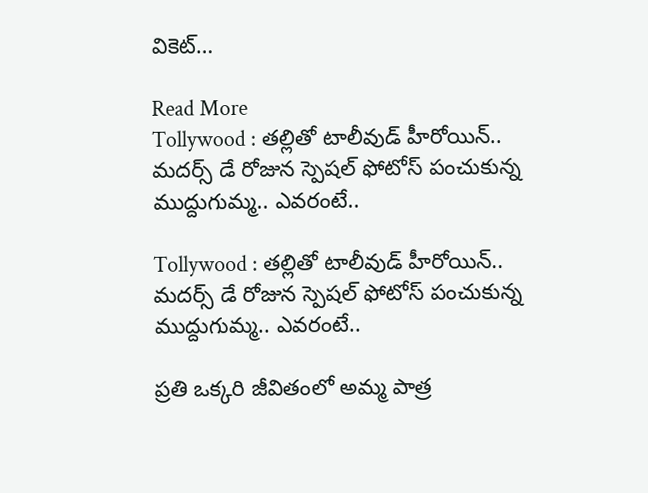వికెట్…

Read More
Tollywood : తల్లితో టాలీవుడ్ హీరోయిన్.. మదర్స్ డే రోజున స్పెషల్ ఫోటోస్ పంచుకున్న ముద్దుగుమ్మ.. ఎవరంటే..

Tollywood : తల్లితో టాలీవుడ్ హీరోయిన్.. మదర్స్ డే రోజున స్పెషల్ ఫోటోస్ పంచుకున్న ముద్దుగుమ్మ.. ఎవరంటే..

ప్రతి ఒక్కరి జీవితంలో అమ్మ పాత్ర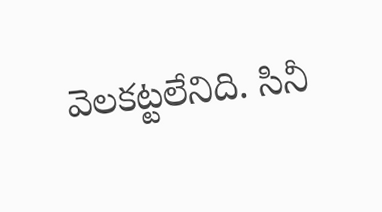వెలకట్టలేనిది. సినీ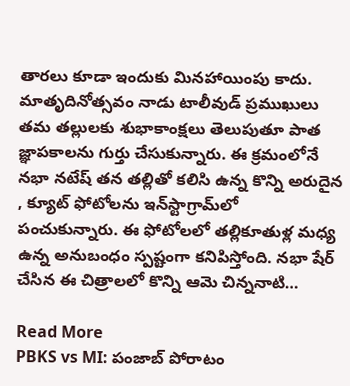తారలు కూడా ఇందుకు మినహాయింపు కాదు. మాతృదినోత్సవం నాడు టాలీవుడ్ ప్రముఖులు తమ తల్లులకు శుభాకాంక్షలు తెలుపుతూ పాత జ్ఞాపకాలను గుర్తు చేసుకున్నారు. ఈ క్రమంలోనే నభా నటేష్ తన తల్లితో కలిసి ఉన్న కొన్ని అరుదైన , క్యూట్ ఫోటోలను ఇన్‌స్టాగ్రామ్‌లో పంచుకున్నారు. ఈ ఫోటోలలో తల్లికూతుళ్ల మధ్య ఉన్న అనుబంధం స్పష్టంగా కనిపిస్తోంది. నభా షేర్ చేసిన ఈ చిత్రాలలో కొన్ని ఆమె చిన్ననాటి…

Read More
PBKS vs MI: పంజాబ్ పోరాటం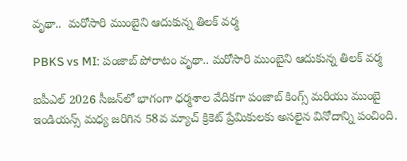వృథా..  మరోసారి ముంబైని ఆదుకున్న తిలక్ వర్మ

PBKS vs MI: పంజాబ్ పోరాటం వృథా.. మరోసారి ముంబైని ఆదుకున్న తిలక్ వర్మ

ఐపీఎల్ 2026 సీజన్‌లో భాగంగా ధర్మశాల వేదికగా పంజాబ్ కింగ్స్ మరియు ముంబై ఇండియన్స్ మధ్య జరిగిన 58వ మ్యాచ్ క్రికెట్ ప్రేమికులకు అసలైన వినోదాన్ని పంచింది.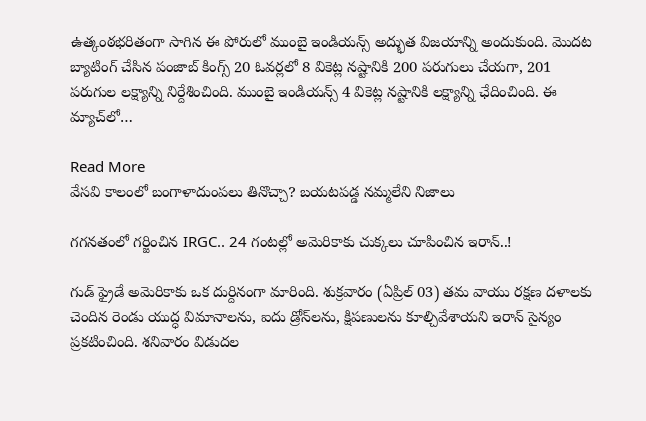ఉత్కంఠభరితంగా సాగిన ఈ పోరులో ముంబై ఇండియన్స్ అద్భుత విజయాన్ని అందుకుంది. మొదట బ్యాటింగ్ చేసిన పంజాబ్ కింగ్స్ 20 ఓవర్లలో 8 వికెట్ల నష్టానికి 200 పరుగులు చేయగా, 201 పరుగుల లక్ష్యాన్ని నిర్దేశించింది. ముంబై ఇండియన్స్ 4 వికెట్ల నష్టానికి లక్ష్యాన్ని ఛేదించింది. ఈ మ్యాచ్‌లో…

Read More
వేసవి కాలంలో బంగాళాదుంపలు తినొచ్చా? బయటపడ్డ నమ్మలేని నిజాలు

గగనతంలో గర్జించిన IRGC.. 24 గంటల్లో అమెరికాకు చుక్కలు చూపించిన ఇరాన్..!

గుడ్ ఫ్రైడే అమెరికాకు ఒక దుర్దినంగా మారింది. శుక్రవారం (ఏప్రిల్ 03) తమ వాయు రక్షణ దళాలకు చెందిన రెండు యుద్ధ విమానాలను, ఐదు డ్రోన్‌లను, క్షిపణులను కూల్చివేశాయని ఇరాన్ సైన్యం ప్రకటించింది. శనివారం విడుదల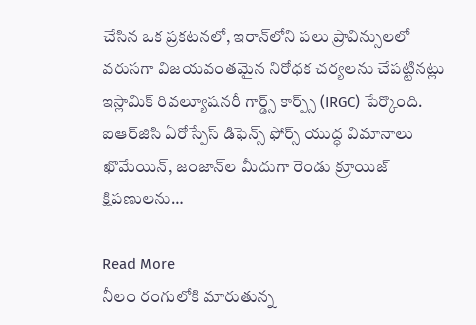చేసిన ఒక ప్రకటనలో, ఇరాన్‌లోని పలు ప్రావిన్సులలో వరుసగా విజయవంతమైన నిరోధక చర్యలను చేపట్టినట్లు ఇస్లామిక్ రివల్యూషనరీ గార్డ్స్ కార్ప్స్ (IRGC) పేర్కొంది. ఐఆర్‌జిసి ఏరోస్పేస్ డిఫెన్స్ ఫోర్స్ యుద్ధ విమానాలు ఖొమేయిన్, జంజాన్‌ల మీదుగా రెండు క్రూయిజ్ క్షిపణులను…

Read More
నీలం రంగులోకి మారుతున్న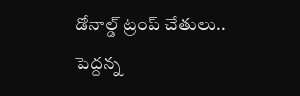డోనాల్డ్ ట్రంప్ చేతులు.. పెద్దన్న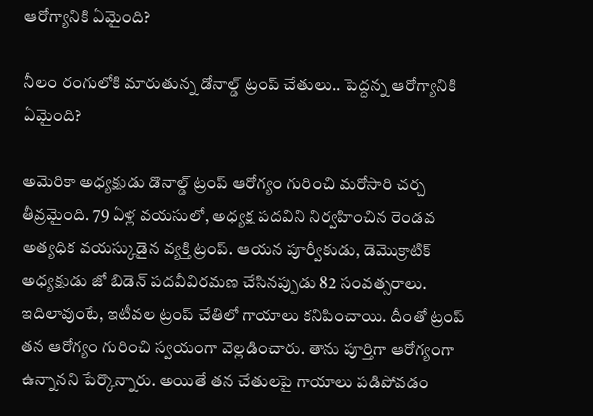ఆరోగ్యానికి ఏమైంది?

నీలం రంగులోకి మారుతున్న డోనాల్డ్ ట్రంప్ చేతులు.. పెద్దన్న ఆరోగ్యానికి ఏమైంది?

అమెరికా అధ్యక్షుడు డొనాల్డ్ ట్రంప్ ఆరోగ్యం గురించి మరోసారి చర్చ తీవ్రమైంది. 79 ఏళ్ల వయసులో, అధ్యక్ష పదవిని నిర్వహించిన రెండవ అత్యధిక వయస్కుడైన వ్యక్తి ట్రంప్. ఆయన పూర్వీకుడు, డెమొక్రాటిక్ అధ్యక్షుడు జో బిడెన్ పదవీవిరమణ చేసినప్పుడు 82 సంవత్సరాలు. ఇదిలావుంటే, ఇటీవల ట్రంప్ చేతిలో గాయాలు కనిపించాయి. దీంతో ట్రంప్ తన ఆరోగ్యం గురించి స్వయంగా వెల్లడించారు. తాను పూర్తిగా ఆరోగ్యంగా ఉన్నానని పేర్కొన్నారు. అయితే తన చేతులపై గాయాలు పడిపోవడం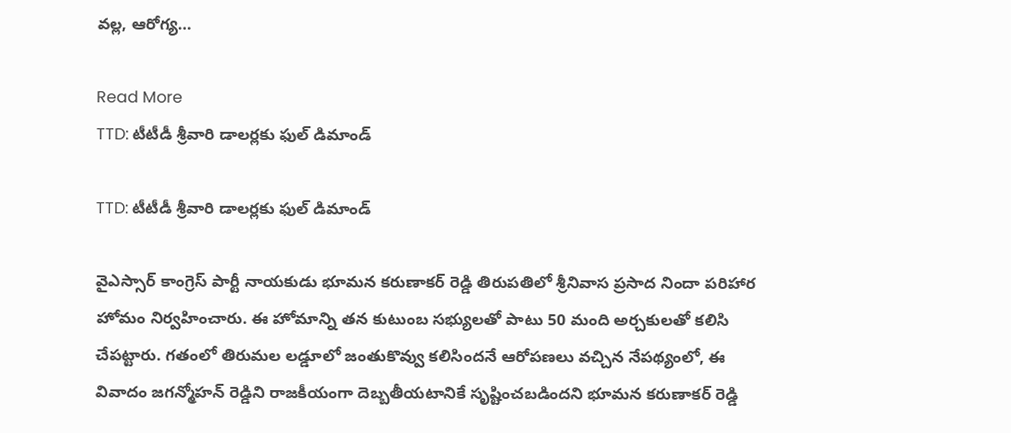వల్ల, ఆరోగ్య…

Read More
TTD: టీటీడీ శ్రీవారి డాలర్లకు ఫుల్ డిమాండ్

TTD: టీటీడీ శ్రీవారి డాలర్లకు ఫుల్ డిమాండ్

వైఎస్సార్ కాంగ్రెస్ పార్టీ నాయకుడు భూమన కరుణాకర్ రెడ్డి తిరుపతిలో శ్రీనివాస ప్రసాద నిందా పరిహార హోమం నిర్వహించారు. ఈ హోమాన్ని తన కుటుంబ సభ్యులతో పాటు 50 మంది అర్చకులతో కలిసి చేపట్టారు. గతంలో తిరుమల లడ్డూలో జంతుకొవ్వు కలిసిందనే ఆరోపణలు వచ్చిన నేపథ్యంలో, ఈ వివాదం జగన్మోహన్ రెడ్డిని రాజకీయంగా దెబ్బతీయటానికే సృష్టించబడిందని భూమన కరుణాకర్ రెడ్డి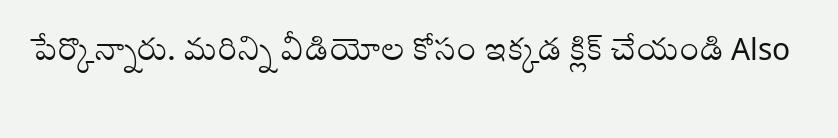పేర్కొన్నారు. మరిన్ని వీడియోల కోసం ఇక్కడ క్లిక్ చేయండి Also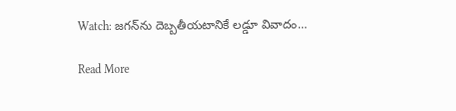Watch: జగన్‌ను దెబ్బతీయటానికే లడ్డూ వివాదం…

Read More